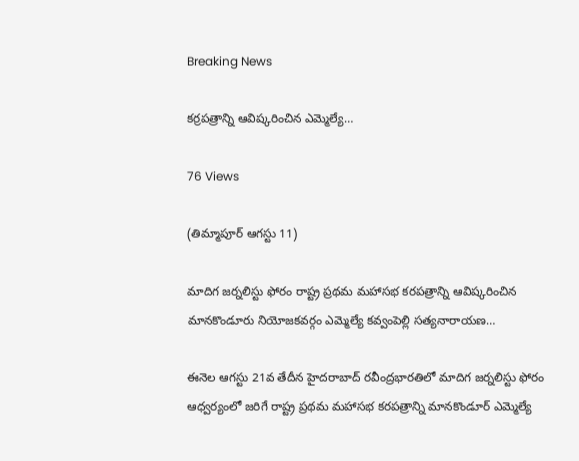Breaking News

కర్రపత్రాన్ని ఆవిష్కరించిన ఎమ్మెల్యే…

76 Views

(తిమ్మాపూర్ ఆగస్టు 11)

మాదిగ జర్నలిస్టు ఫోరం రాష్ట్ర ప్రథమ మహాసభ కరపత్రాన్ని ఆవిష్కరించిన మానకొండూరు నియోజకవర్గం ఎమ్మెల్యే కవ్వంపెల్లి సత్యనారాయణ…

ఈనెల ఆగస్టు 21వ తేదీన హైదరాబాద్ రవీంద్రభారతిలో మాదిగ జర్నలిస్టు ఫోరం ఆధ్వర్యంలో జరిగే రాష్ట్ర ప్రథమ మహాసభ కరపత్రాన్ని మానకొండూర్ ఎమ్మెల్యే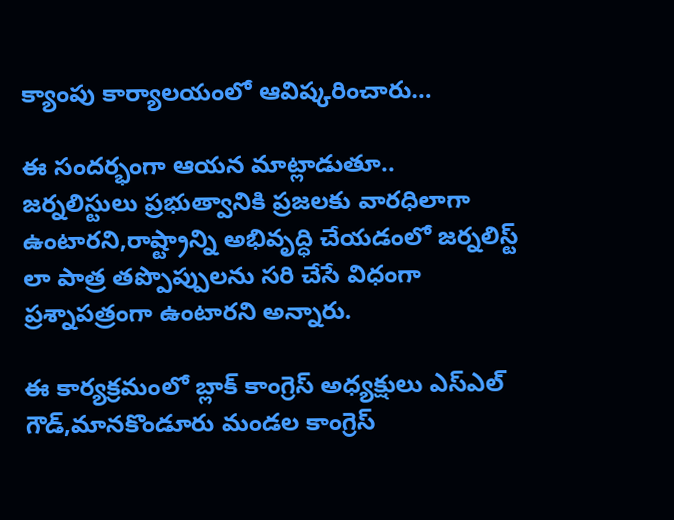క్యాంపు కార్యాలయంలో ఆవిష్కరించారు…

ఈ సందర్భంగా ఆయన మాట్లాడుతూ..
జర్నలిస్టులు ప్రభుత్వానికి ప్రజలకు వారధిలాగా ఉంటారని,రాష్ట్రాన్ని అభివృద్ధి చేయడంలో జర్నలిస్ట్ లా పాత్ర తప్పొప్పులను సరి చేసే విధంగా ప్రశ్నాపత్రంగా ఉంటారని అన్నారు.

ఈ కార్యక్రమంలో బ్లాక్ కాంగ్రెస్ అధ్యక్షులు ఎస్ఎల్ గౌడ్,మానకొండూరు మండల కాంగ్రెస్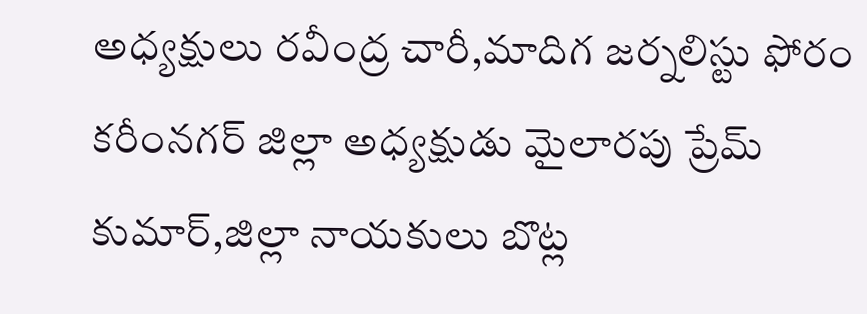అధ్యక్షులు రవీంద్ర చారీ,మాదిగ జర్నలిస్టు ఫోరం కరీంనగర్ జిల్లా అధ్యక్షుడు మైలారపు ప్రేమ్ కుమార్,జిల్లా నాయకులు బొట్ల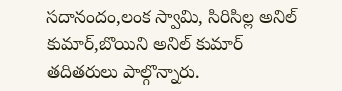సదానందం,లంక స్వామి, సిరిసిల్ల అనిల్ కుమార్,బొయిని అనిల్ కుమార్ తదితరులు పాల్గొన్నారు.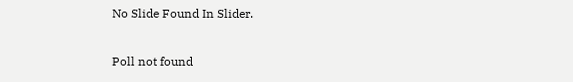No Slide Found In Slider.

Poll not found